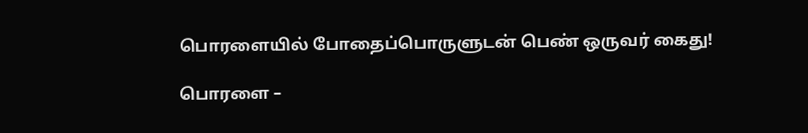பொரளையில் போதைப்பொருளுடன் பெண் ஒருவர் கைது!

பொரளை –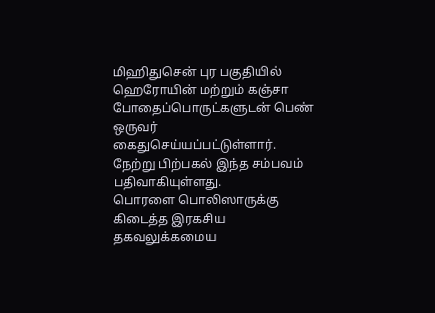மிஹிதுசென் புர பகுதியில் ஹெரோயின் மற்றும் கஞ்சா போதைப்பொருட்களுடன் பெண் ஒருவர் கைதுசெய்யப்பட்டுள்ளார்.
நேற்று பிற்பகல் இந்த சம்பவம் பதிவாகியுள்ளது.
பொரளை பொலிஸாருக்கு கிடைத்த இரகசிய தகவலுக்கமைய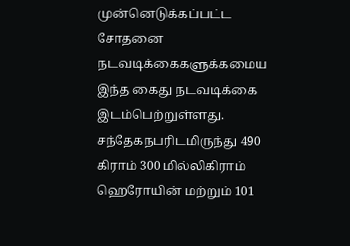முன்னெடுக்கப்பட்ட சோதனை நடவடிக்கைகளுக்கமைய இந்த கைது நடவடிக்கை இடம்பெற்றுள்ளது.
சந்தேகநபரிடமிருந்து 490 கிராம் 300 மில்லிகிராம் ஹெரோயின் மற்றும் 101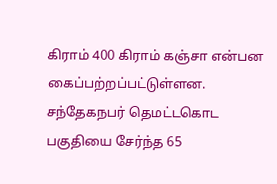கிராம் 400 கிராம் கஞ்சா என்பன கைப்பற்றப்பட்டுள்ளன.
சந்தேகநபர் தெமட்டகொட பகுதியை சேர்ந்த 65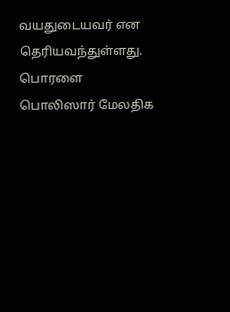வயதுடையவர் என தெரியவந்துள்ளது.
பொரளை பொலிஸார் மேலதிக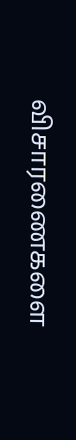விசாரணைகளை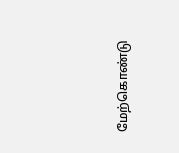மேற்கொண்டு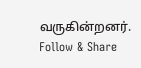வருகின்றனர்.
Follow & Share